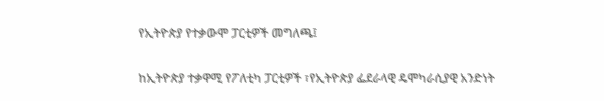የኢትዮጵያ የተቃውሞ ፓርቲዎች መግለጫ፤

ከኢትዮጵያ ተቃዋሚ የፖለቲካ ፓርቲዎች ፣የኢትዮጵያ ፌደራላዊ ዴሞካራሲያዊ አንድነት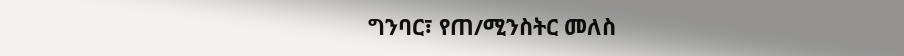ግንባር፣ የጠ/ሚንስትር መለስ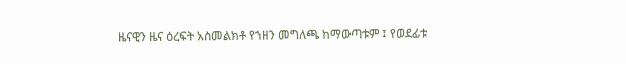ዜናዊን ዜና ዕረፍት አስመልክቶ የኀዘን መግለጫ ከማውጣቱም ፤ የወደፊቱ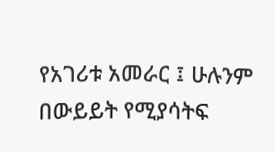የአገሪቱ አመራር ፤ ሁሉንም በውይይት የሚያሳትፍ